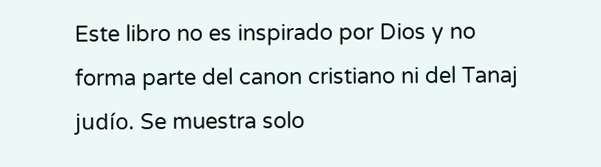Este libro no es inspirado por Dios y no forma parte del canon cristiano ni del Tanaj judío. Se muestra solo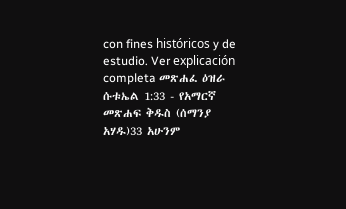con fines históricos y de estudio. Ver explicación completa መጽሐፈ ዕዝራ ሱቱኤል 1:33 - የአማርኛ መጽሐፍ ቅዱስ (ሰማንያ አሃዱ)33 አሁንም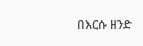በእርሱ ዘንድ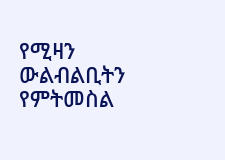የሚዛን ውልብልቢትን የምትመስል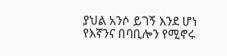ያህል አንሶ ይገኝ እንደ ሆነ የእኛንና በባቢሎን የሚኖሩ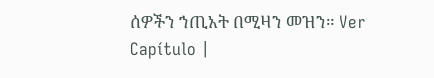ሰዎችን ኀጢአት በሚዛን መዝን። Ver Capítulo |